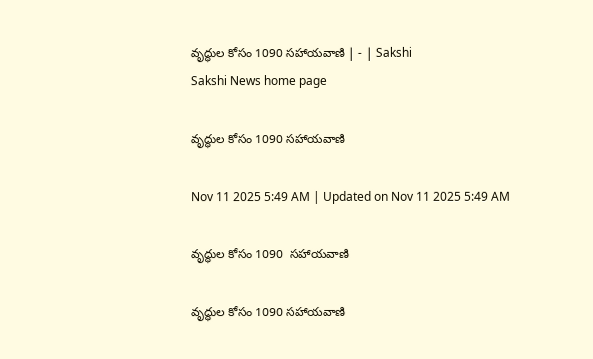వృద్ధుల కోసం 1090 సహాయవాణి | - | Sakshi
Sakshi News home page

వృద్ధుల కోసం 1090 సహాయవాణి

Nov 11 2025 5:49 AM | Updated on Nov 11 2025 5:49 AM

వృద్ధుల కోసం 1090  సహాయవాణి

వృద్ధుల కోసం 1090 సహాయవాణి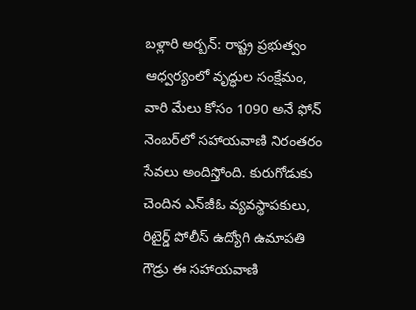బళ్లారి అర్బన్‌: రాష్ట్ర ప్రభుత్వం ఆధ్వర్యంలో వృద్ధుల సంక్షేమం, వారి మేలు కోసం 1090 అనే ఫోన్‌ నెంబర్‌లో సహాయవాణి నిరంతరం సేవలు అందిస్తోంది. కురుగోడుకు చెందిన ఎన్‌జీఓ వ్యవస్థాపకులు, రిటైర్డ్‌ పోలీస్‌ ఉద్యోగి ఉమాపతి గౌడ్రు ఈ సహాయవాణి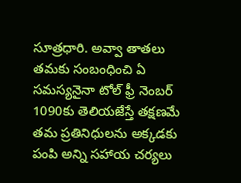సూత్రధారి. అవ్వా తాతలు తమకు సంబంధించి ఏ సమస్యనైనా టోల్‌ ఫ్రీ నెంబర్‌ 1090కు తెలియజేస్తే తక్షణమే తమ ప్రతినిధులను అక్కడకు పంపి అన్ని సహాయ చర్యలు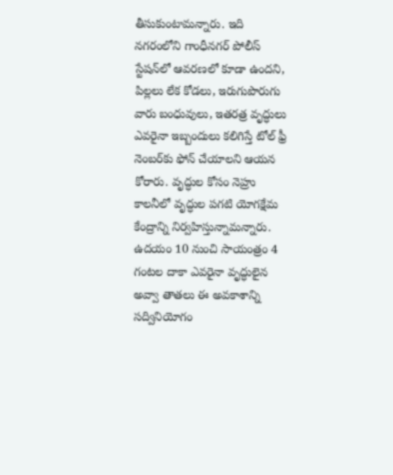తీసుకుంటామన్నారు. ఇది నగరంలోని గాంధీనగర్‌ పోలీస్‌ స్టేషన్‌లో ఆవరణలో కూడా ఉందని, పిల్లలు లేక కోడలు, ఇరుగుపొరుగు వారు బంధువులు, ఇతరత్ర వృద్ధులు ఎవరైనా ఇబ్బందులు కలిగిస్తే టోల్‌ ఫ్రీ నెంబర్‌కు ఫోన్‌ చేయాలని ఆయన కోరారు. వృద్ధుల కోసం నెహ్రు కాలనీలో వృద్ధుల పగటి యోగక్షేమ కేంద్రాన్ని నిర్వహిస్తున్నామన్నారు. ఉదయం 10 నుంచి సాయంత్రం 4 గంటల దాకా ఎవరైనా వృద్ధులైన అవ్వా తాతలు ఈ అవకాశాన్ని సద్వినియోగం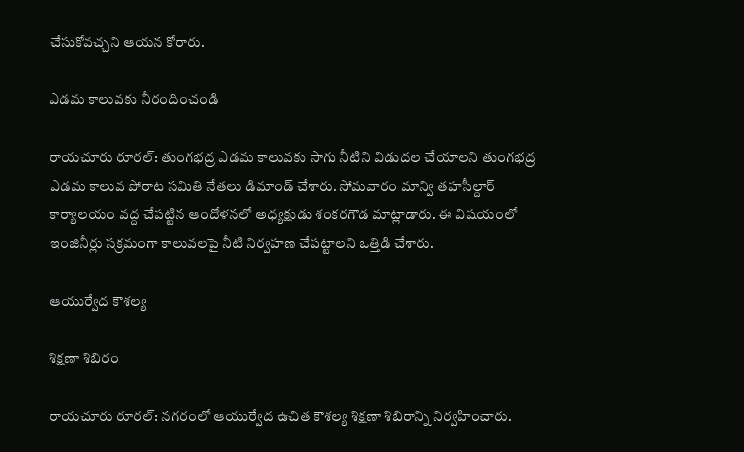చేసుకోవచ్చని ఆయన కోరారు.

ఎడమ కాలువకు నీరందించండి

రాయచూరు రూరల్‌: తుంగభద్ర ఎడమ కాలువకు సాగు నీటిని విడుదల చేయాలని తుంగభద్ర ఎడమ కాలువ పోరాట సమితి నేతలు డిమాండ్‌ చేశారు. సోమవారం మాన్వి తహసీల్దార్‌ కార్యాలయం వద్ద చేపట్టిన ఆందోళనలో అధ్యక్షుడు శంకరగౌడ మాట్లాడారు. ఈ విషయంలో ఇంజినీర్లు సక్రమంగా కాలువలపై నీటి నిర్వహణ చేపట్టాలని ఒత్తిడి చేశారు.

ఆయుర్వేద కౌశల్య

శిక్షణా శిబిరం

రాయచూరు రూరల్‌: నగరంలో ఆయుర్వేద ఉచిత కౌశల్య శిక్షణా శిబిరాన్ని నిర్వహించారు.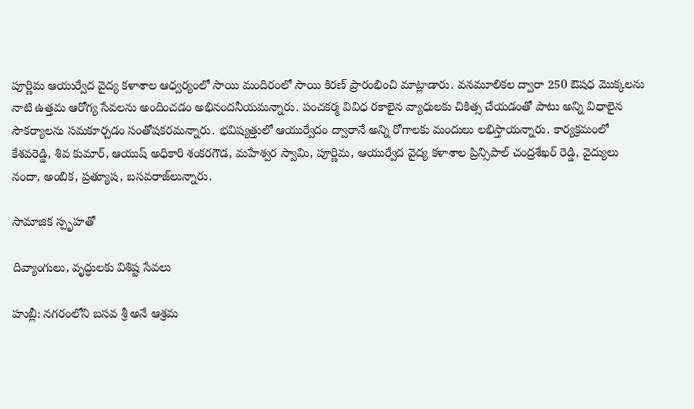పూర్ణిమ ఆయుర్వేద వైద్య కళాశాల ఆధ్వర్యంలో సాయి మందిరంలో సాయి కిరణ్‌ ప్రారంభించి మాట్లాడారు. వనమూలికల ద్వారా 250 ఔషధ మొక్కలను నాటి ఉత్తమ ఆరోగ్య సేవలను అందించడం అభినందనీయమన్నారు. పంచకర్మ వివిధ రకాలైన వ్యాధులకు చికిత్స చేయడంతో పాటు అన్ని విధాలైన సౌకర్యాలను సమకూర్చడం సంతోషకరమన్నారు. భవిష్యత్తులో ఆయుర్వేదం ద్వారానే అన్ని రోగాలకు మందులు లభిస్తాయన్నారు. కార్యక్రమంలో కేశవరెడ్డి, శివ కుమార్‌, ఆయుష్‌ అధికారి శంకరగౌడ, మహేశ్వర స్వామి, పూర్ణిమ, ఆయుర్వేద వైద్య కళాశాల ప్రిన్సిపాల్‌ చంద్రశేఖర్‌ రెడ్డి, వైద్యులు నందా, అంబిక, ప్రత్యూష, బసవరాజ్‌లున్నారు.

సామాజిక స్పృహతో

దివ్యాంగులు, వృద్ధులకు విశిష్ట సేవలు

హుబ్లీ: నగరంలోని బసవ శ్రీ అనే ఆశ్రమ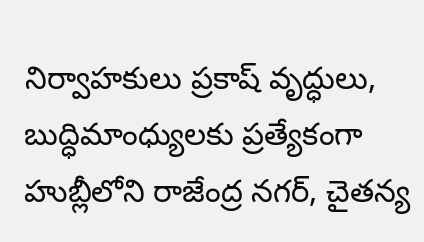నిర్వాహకులు ప్రకాష్‌ వృద్ధులు, బుద్ధిమాంధ్యులకు ప్రత్యేకంగా హుబ్లీలోని రాజేంద్ర నగర్‌, చైతన్య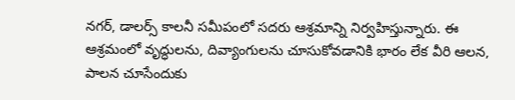నగర్‌, డాలర్స్‌ కాలనీ సమీపంలో సదరు ఆశ్రమాన్ని నిర్వహిస్తున్నారు. ఈ ఆశ్రమంలో వృద్ధులను, దివ్యాంగులను చూసుకోవడానికి భారం లేక వీరి ఆలన, పాలన చూసేందుకు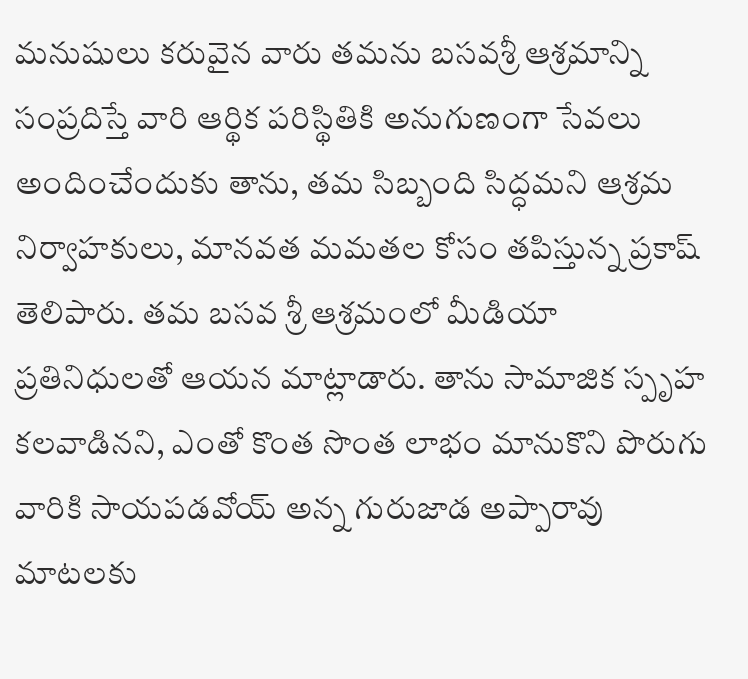మనుషులు కరువైన వారు తమను బసవశ్రీ ఆశ్రమాన్ని సంప్రదిస్తే వారి ఆర్థిక పరిస్థితికి అనుగుణంగా సేవలు అందించేందుకు తాను, తమ సిబ్బంది సిద్ధమని ఆశ్రమ నిర్వాహకులు, మానవత మమతల కోసం తపిస్తున్న ప్రకాష్‌ తెలిపారు. తమ బసవ శ్రీ ఆశ్రమంలో మీడియా ప్రతినిధులతో ఆయన మాట్లాడారు. తాను సామాజిక స్పృహ కలవాడినని, ఎంతో కొంత సొంత లాభం మానుకొని పొరుగు వారికి సాయపడవోయ్‌ అన్న గురుజాడ అప్పారావు మాటలకు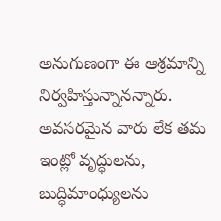అనుగుణంగా ఈ ఆశ్రమాన్ని నిర్వహిస్తున్నానన్నారు. అవసరమైన వారు లేక తమ ఇంట్లో వృద్ధులను, బుద్ధిమాంధ్యులను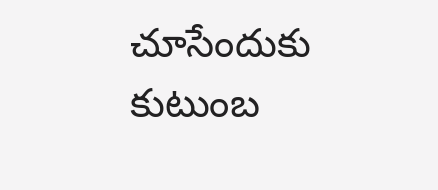చూసేందుకు కుటుంబ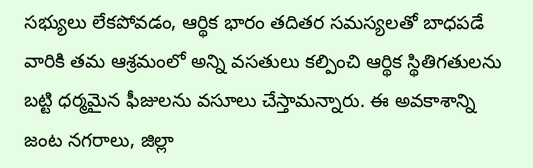సభ్యులు లేకపోవడం, ఆర్థిక భారం తదితర సమస్యలతో బాధపడే వారికి తమ ఆశ్రమంలో అన్ని వసతులు కల్పించి ఆర్థిక స్థితిగతులను బట్టి ధర్మమైన ఫీజులను వసూలు చేస్తామన్నారు. ఈ అవకాశాన్ని జంట నగరాలు, జిల్లా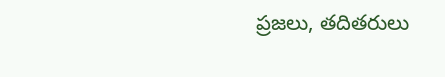ప్రజలు, తదితరులు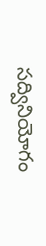సద్వినియోగం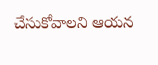చేసుకోవాలని ఆయన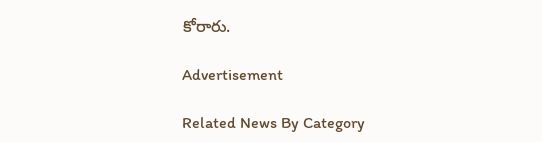కోరారు.

Advertisement

Related News By Category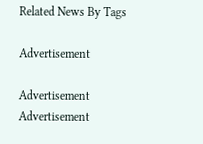Related News By Tags

Advertisement

Advertisement
Advertisement